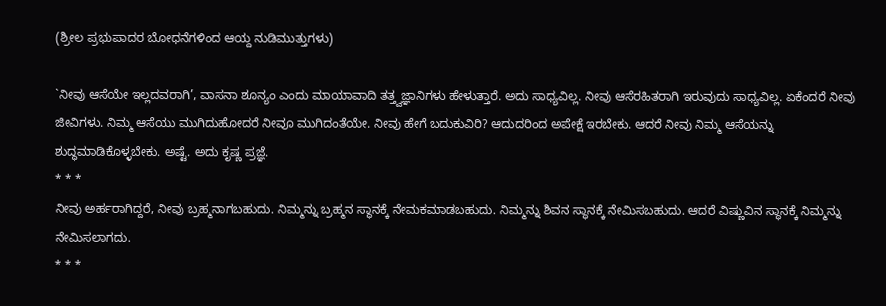(ಶ್ರೀಲ ಪ್ರಭುಪಾದರ ಬೋಧನೆಗಳಿಂದ ಆಯ್ದ ನುಡಿಮುತ್ತುಗಳು)

`ನೀವು ಆಸೆಯೇ ಇಲ್ಲದವರಾಗಿ’, ವಾಸನಾ ಶೂನ್ಯಂ ಎಂದು ಮಾಯಾವಾದಿ ತತ್ತ್ವಜ್ಞಾನಿಗಳು ಹೇಳುತ್ತಾರೆ. ಅದು ಸಾಧ್ಯವಿಲ್ಲ. ನೀವು ಆಸೆರಹಿತರಾಗಿ ಇರುವುದು ಸಾಧ್ಯವಿಲ್ಲ. ಏಕೆಂದರೆ ನೀವು ಜೀವಿಗಳು. ನಿಮ್ಮ ಆಸೆಯು ಮುಗಿದುಹೋದರೆ ನೀವೂ ಮುಗಿದಂತೆಯೇ. ನೀವು ಹೇಗೆ ಬದುಕುವಿರಿ? ಆದುದರಿಂದ ಅಪೇಕ್ಷೆ ಇರಬೇಕು. ಆದರೆ ನೀವು ನಿಮ್ಮ ಆಸೆಯನ್ನು ಶುದ್ಧಮಾಡಿಕೊಳ್ಳಬೇಕು. ಅಷ್ಟೆ. ಅದು ಕೃಷ್ಣ ಪ್ರಜ್ಞೆ.
* * *
ನೀವು ಅರ್ಹರಾಗಿದ್ದರೆ, ನೀವು ಬ್ರಹ್ಮನಾಗಬಹುದು. ನಿಮ್ಮನ್ನು ಬ್ರಹ್ಮನ ಸ್ಥಾನಕ್ಕೆ ನೇಮಕಮಾಡಬಹುದು. ನಿಮ್ಮನ್ನು ಶಿವನ ಸ್ಥಾನಕ್ಕೆ ನೇಮಿಸಬಹುದು. ಆದರೆ ವಿಷ್ಣುವಿನ ಸ್ಥಾನಕ್ಕೆ ನಿಮ್ಮನ್ನು ನೇಮಿಸಲಾಗದು.
* * *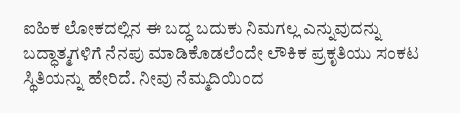ಐಹಿಕ ಲೋಕದಲ್ಲಿನ ಈ ಬದ್ಧ ಬದುಕು ನಿಮಗಲ್ಲ ಎನ್ನುವುದನ್ನು ಬದ್ಧಾತ್ಮಗಳಿಗೆ ನೆನಪು ಮಾಡಿಕೊಡಲೆಂದೇ ಲೌಕಿಕ ಪ್ರಕೃತಿಯು ಸಂಕಟ ಸ್ಥಿತಿಯನ್ನು ಹೇರಿದೆ. ನೀವು ನೆಮ್ಮದಿಯಿಂದ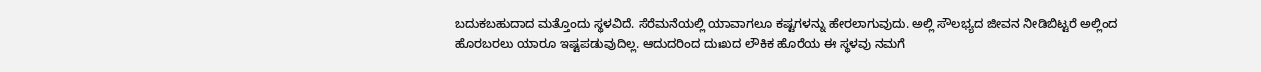ಬದುಕಬಹುದಾದ ಮತ್ತೊಂದು ಸ್ಥಳವಿದೆ. ಸೆರೆಮನೆಯಲ್ಲಿ ಯಾವಾಗಲೂ ಕಷ್ಟಗಳನ್ನು ಹೇರಲಾಗುವುದು. ಅಲ್ಲಿ ಸೌಲಭ್ಯದ ಜೀವನ ನೀಡಿಬಿಟ್ಟರೆ ಅಲ್ಲಿಂದ ಹೊರಬರಲು ಯಾರೂ ಇಷ್ಟಪಡುವುದಿಲ್ಲ. ಆದುದರಿಂದ ದುಃಖದ ಲೌಕಿಕ ಹೊರೆಯ ಈ ಸ್ಥಳವು ನಮಗೆ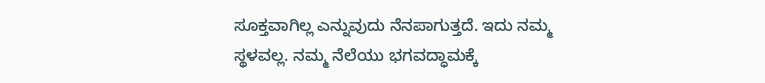ಸೂಕ್ತವಾಗಿಲ್ಲ ಎನ್ನುವುದು ನೆನಪಾಗುತ್ತದೆ. ಇದು ನಮ್ಮ ಸ್ಥಳವಲ್ಲ. ನಮ್ಮ ನೆಲೆಯು ಭಗವದ್ಧಾಮಕ್ಕೆ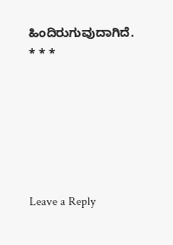ಹಿಂದಿರುಗುವುದಾಗಿದೆ.
* * *






Leave a Reply